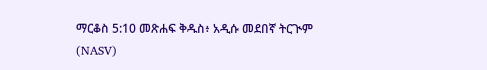ማርቆስ 5:10 መጽሐፍ ቅዱስ፥ አዲሱ መደበኛ ትርጒም (NASV)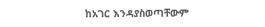ከአገር እንዳያስወጣቸውም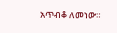አጥብቆ ለመነው።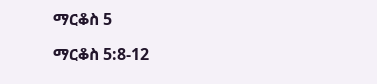ማርቆስ 5

ማርቆስ 5:8-12